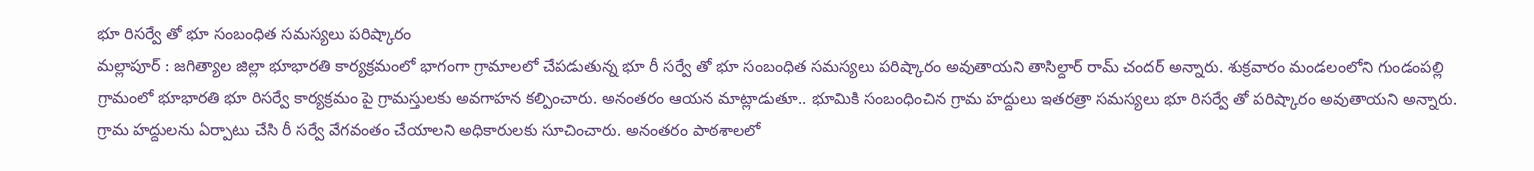భూ రిసర్వే తో భూ సంబంధిత సమస్యలు పరిష్కారం
మల్లాపూర్ : జగిత్యాల జిల్లా భూభారతి కార్యక్రమంలో భాగంగా గ్రామాలలో చేపడుతున్న భూ రీ సర్వే తో భూ సంబంధిత సమస్యలు పరిష్కారం అవుతాయని తాసిల్దార్ రామ్ చందర్ అన్నారు. శుక్రవారం మండలంలోని గుండంపల్లి గ్రామంలో భూభారతి భూ రిసర్వే కార్యక్రమం పై గ్రామస్తులకు అవగాహన కల్పించారు. అనంతరం ఆయన మాట్లాడుతూ.. భూమికి సంబంధించిన గ్రామ హద్దులు ఇతరత్రా సమస్యలు భూ రిసర్వే తో పరిష్కారం అవుతాయని అన్నారు. గ్రామ హద్దులను ఏర్పాటు చేసి రీ సర్వే వేగవంతం చేయాలని అధికారులకు సూచించారు. అనంతరం పాఠశాలలో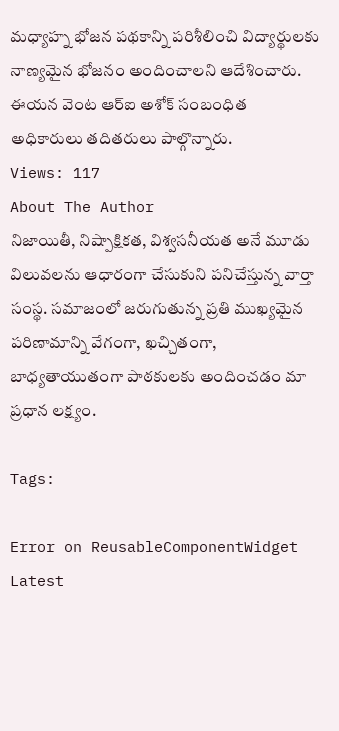మధ్యాహ్న భోజన పథకాన్ని పరిశీలించి విద్యార్థులకు నాణ్యమైన భోజనం అందించాలని ఆదేశించారు. ఈయన వెంట ఆర్ఐ అశోక్ సంబంధిత అధికారులు తదితరులు పాల్గొన్నారు.
Views: 117
About The Author
నిజాయితీ, నిష్పాక్షికత, విశ్వసనీయత అనే మూడు విలువలను ఆధారంగా చేసుకుని పనిచేస్తున్న వార్తా సంస్థ. సమాజంలో జరుగుతున్న ప్రతి ముఖ్యమైన పరిణామాన్ని వేగంగా, ఖచ్చితంగా, బాధ్యతాయుతంగా పాఠకులకు అందించడం మా ప్రధాన లక్ష్యం.

Tags:

Error on ReusableComponentWidget
Latest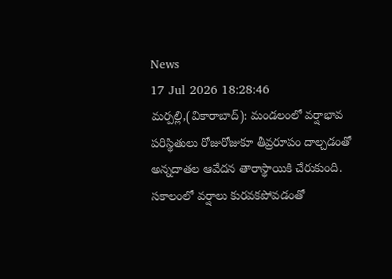News
17 Jul 2026 18:28:46
మర్పల్లి,(వికారాబాద్): మండలంలో వర్షాభావ పరిస్థితులు రోజురోజుకూ తీవ్రరూపం దాల్చడంతో అన్నదాతల ఆవేదన తారాస్థాయికి చేరుకుంది. సకాలంలో వర్షాలు కురవకపోవడంతో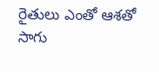రైతులు ఎంతో ఆశతో సాగు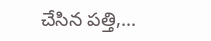చేసిన పత్తి,...